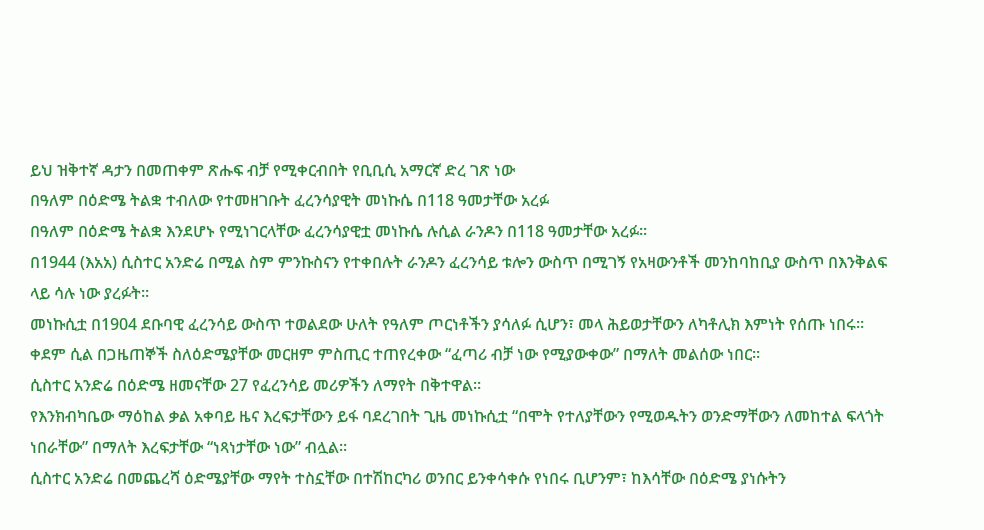ይህ ዝቅተኛ ዳታን በመጠቀም ጽሑፍ ብቻ የሚቀርብበት የቢቢሲ አማርኛ ድረ ገጽ ነው
በዓለም በዕድሜ ትልቋ ተብለው የተመዘገቡት ፈረንሳያዊት መነኩሴ በ118 ዓመታቸው አረፉ
በዓለም በዕድሜ ትልቋ እንደሆኑ የሚነገርላቸው ፈረንሳያዊቷ መነኩሴ ሉሲል ራንዶን በ118 ዓመታቸው አረፉ።
በ1944 (እአአ) ሲስተር አንድሬ በሚል ስም ምንኩስናን የተቀበሉት ራንዶን ፈረንሳይ ቱሎን ውስጥ በሚገኝ የአዛውንቶች መንከባከቢያ ውስጥ በእንቅልፍ ላይ ሳሉ ነው ያረፉት።
መነኩሲቷ በ1904 ደቡባዊ ፈረንሳይ ውስጥ ተወልደው ሁለት የዓለም ጦርነቶችን ያሳለፉ ሲሆን፣ መላ ሕይወታቸውን ለካቶሊክ እምነት የሰጡ ነበሩ።
ቀደም ሲል በጋዜጠኞች ስለዕድሜያቸው መርዘም ምስጢር ተጠየረቀው “ፈጣሪ ብቻ ነው የሚያውቀው” በማለት መልሰው ነበር።
ሲስተር አንድሬ በዕድሜ ዘመናቸው 27 የፈረንሳይ መሪዎችን ለማየት በቅተዋል።
የእንክብካቤው ማዕከል ቃል አቀባይ ዜና እረፍታቸውን ይፋ ባደረገበት ጊዜ መነኩሲቷ “በሞት የተለያቸውን የሚወዱትን ወንድማቸውን ለመከተል ፍላጎት ነበራቸው” በማለት እረፍታቸው “ነጻነታቸው ነው” ብሏል።
ሲስተር አንድሬ በመጨረሻ ዕድሜያቸው ማየት ተስኗቸው በተሽከርካሪ ወንበር ይንቀሳቀሱ የነበሩ ቢሆንም፣ ከእሳቸው በዕድሜ ያነሱትን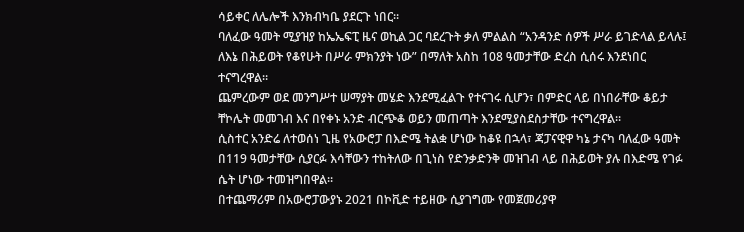ሳይቀር ለሌሎች እንክብካቤ ያደርጉ ነበር።
ባለፈው ዓመት ሚያዝያ ከኤኤፍፒ ዜና ወኪል ጋር ባደረጉት ቃለ ምልልስ “አንዳንድ ሰዎች ሥራ ይገድላል ይላሉ፤ ለእኔ በሕይወት የቆየሁት በሥራ ምክንያት ነው” በማለት አስከ 108 ዓመታቸው ድረስ ሲሰሩ እንደነበር ተናግረዋል።
ጨምረውም ወደ መንግሥተ ሠማያት መሄድ እንደሚፈልጉ የተናገሩ ሲሆን፣ በምድር ላይ በነበራቸው ቆይታ ቸኮሌት መመገብ እና በየቀኑ አንድ ብርጭቆ ወይን መጠጣት እንደሚያስደስታቸው ተናግረዋል።
ሲስተር አንድሬ ለተወሰነ ጊዜ የአውሮፓ በእድሜ ትልቋ ሆነው ከቆዩ በኋላ፣ ጃፓናዊዋ ካኔ ታናካ ባለፈው ዓመት በ119 ዓመታቸው ሲያርፉ እሳቸውን ተከትለው በጊነስ የድንቃድንቅ መዝገብ ላይ በሕይወት ያሉ በእድሜ የገፉ ሴት ሆነው ተመዝግበዋል።
በተጨማሪም በአውሮፓውያኑ 2021 በኮቪድ ተይዘው ሲያገግሙ የመጀመሪያዋ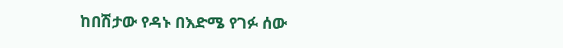ከበሽታው የዳኑ በእድሜ የገፉ ሰው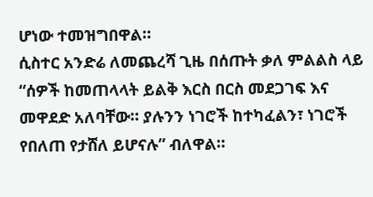ሆነው ተመዝግበዋል።
ሲስተር አንድሬ ለመጨረሻ ጊዜ በሰጡት ቃለ ምልልስ ላይ “ሰዎች ከመጠላላት ይልቅ እርስ በርስ መደጋገፍ እና መዋደድ አለባቸው። ያሉንን ነገሮች ከተካፈልን፣ ነገሮች የበለጠ የታሸለ ይሆናሉ” ብለዋል።